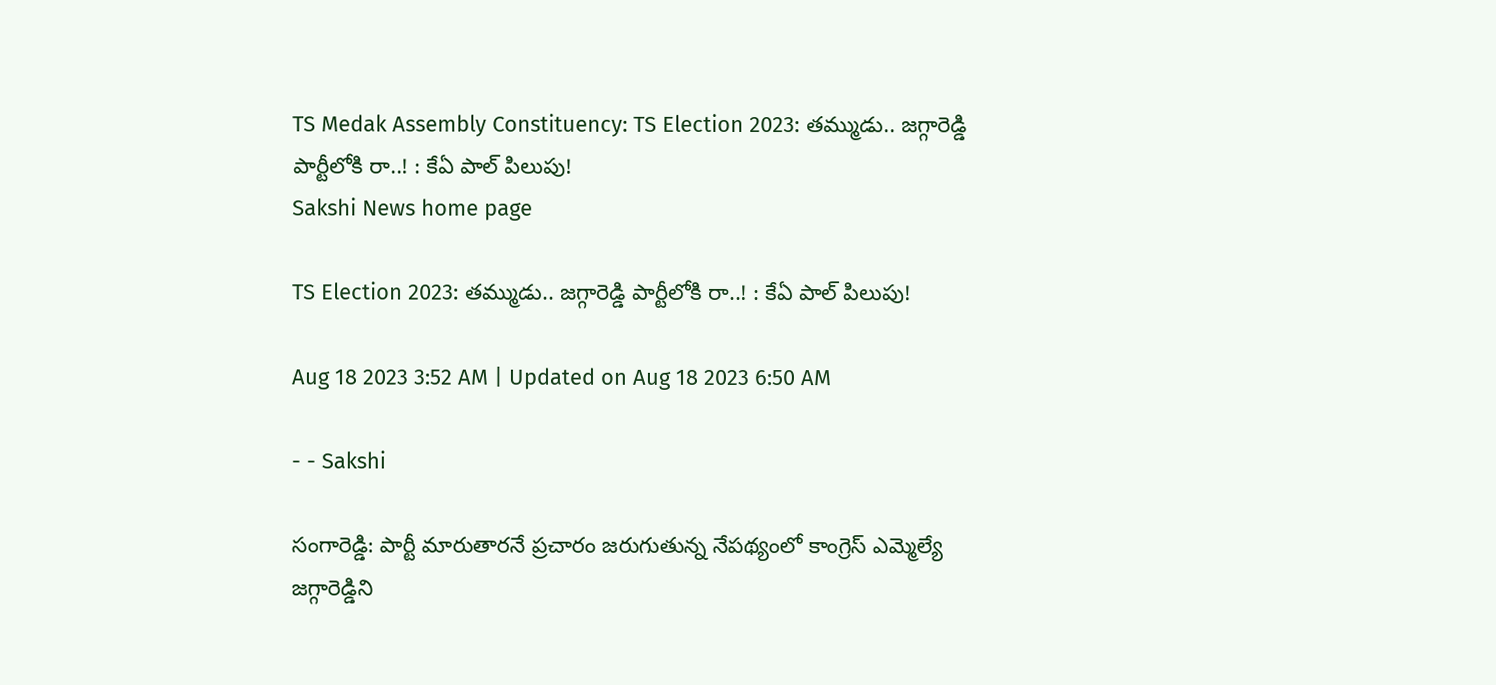TS Medak Assembly Constituency: TS Election 2023: తమ్ముడు.. జగ్గారెడ్డి పార్టీలోకి రా..! : కేఏ పాల్‌ పిలుపు!
Sakshi News home page

TS Election 2023: తమ్ముడు.. జగ్గారెడ్డి పార్టీలోకి రా..! : కేఏ పాల్‌ పిలుపు!

Aug 18 2023 3:52 AM | Updated on Aug 18 2023 6:50 AM

- - Sakshi

సంగారెడ్డి: పార్టీ మారుతారనే ప్రచారం జరుగుతున్న నేపథ్యంలో కాంగ్రెస్‌ ఎమ్మెల్యే జగ్గారెడ్డిని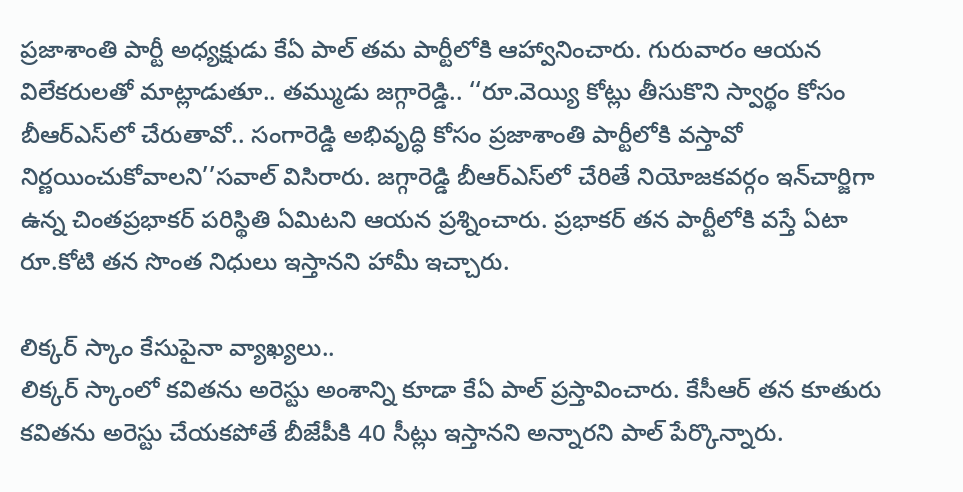ప్రజాశాంతి పార్టీ అధ్యక్షుడు కేఏ పాల్‌ తమ పార్టీలోకి ఆహ్వానించారు. గురువారం ఆయన విలేకరులతో మాట్లాడుతూ.. తమ్ముడు జగ్గారెడ్డి.. ‘‘రూ.వెయ్యి కోట్లు తీసుకొని స్వార్థం కోసం బీఆర్‌ఎస్‌లో చేరుతావో.. సంగారెడ్డి అభివృద్ధి కోసం ప్రజాశాంతి పార్టీలోకి వస్తావో నిర్ణయించుకోవాలని’’సవాల్‌ విసిరారు. జగ్గారెడ్డి బీఆర్‌ఎస్‌లో చేరితే నియోజకవర్గం ఇన్‌చార్జిగా ఉన్న చింతప్రభాకర్‌ పరిస్థితి ఏమిటని ఆయన ప్రశ్నించారు. ప్రభాకర్‌ తన పార్టీలోకి వస్తే ఏటా రూ.కోటి తన సొంత నిధులు ఇస్తానని హామీ ఇచ్చారు.

లిక్కర్‌ స్కాం కేసుపైనా వ్యాఖ్యలు..
లిక్కర్‌ స్కాంలో కవితను అరెస్టు అంశాన్ని కూడా కేఏ పాల్‌ ప్రస్తావించారు. కేసీఆర్‌ తన కూతురు కవితను అరెస్టు చేయకపోతే బీజేపీకి 40 సీట్లు ఇస్తానని అన్నారని పాల్‌ పేర్కొన్నారు.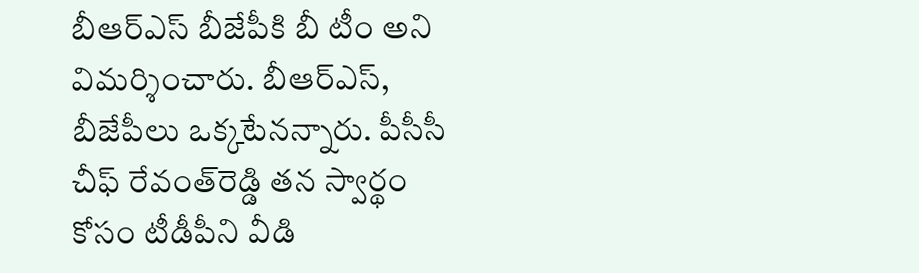బీఆర్‌ఎస్‌ బీజేపీకి బీ టీం అని విమర్శించారు. బీఆర్‌ఎస్‌, బీజేపీలు ఒక్కటేనన్నారు. పీసీసీ చీఫ్‌ రేవంత్‌రెడ్డి తన స్వార్థం కోసం టీడీపీని వీడి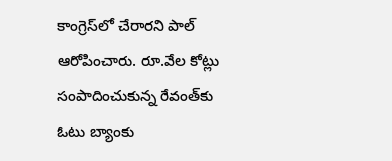కాంగ్రెస్‌లో చేరారని పాల్‌ ఆరోపించారు. రూ.వేల కోట్లు సంపాదించుకున్న రేవంత్‌కు ఓటు బ్యాంకు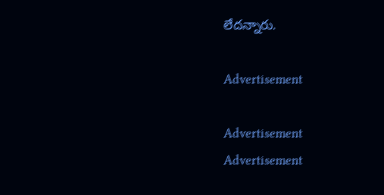లేదన్నారు.

Advertisement

Advertisement
Advertisement